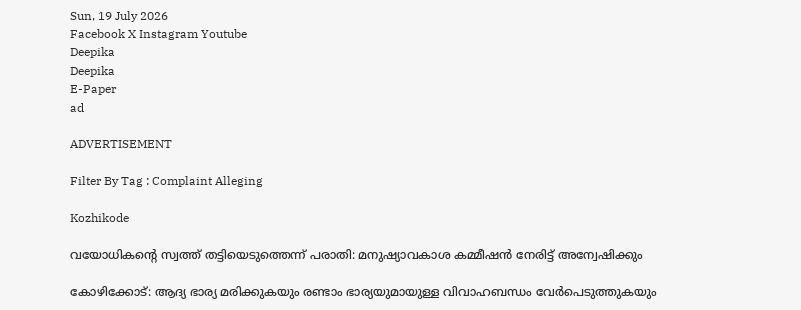Sun, 19 July 2026
Facebook X Instagram Youtube
Deepika
Deepika
E-Paper
ad

ADVERTISEMENT

Filter By Tag : Complaint Alleging

Kozhikode

വയോധികന്‍റെ സ്വത്ത് തട്ടിയെടുത്തെന്ന് പരാതി: മനുഷ്യാവകാശ കമ്മീഷൻ നേരിട്ട് അന്വേഷിക്കും

കോഴിക്കോട്: ആദ്യ ഭാര്യ മരിക്കുകയും രണ്ടാം ഭാര്യയുമായുള്ള വിവാഹബന്ധം വേർപെടുത്തുകയും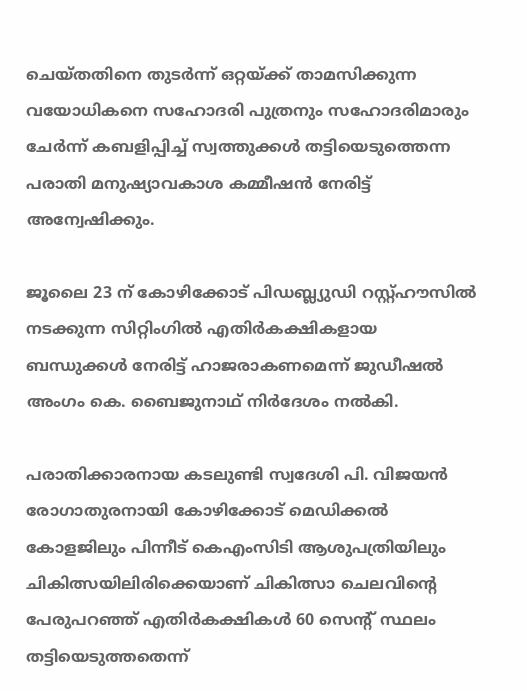ചെയ്തതിനെ തുടർന്ന് ഒറ്റയ്ക്ക് താമസിക്കുന്ന വയോധികനെ സഹോദരി പുത്രനും സഹോദരിമാരും ചേർന്ന് കബളിപ്പിച്ച് സ്വത്തുക്കൾ തട്ടിയെടുത്തെന്ന പരാതി മനുഷ്യാവകാശ കമ്മീഷൻ നേരിട്ട് അന്വേഷിക്കും.

ജൂലൈ 23 ന് കോഴിക്കോട് പിഡബ്ല്യുഡി റസ്റ്റ്ഹൗസിൽ നടക്കുന്ന സിറ്റിംഗിൽ എതിർകക്ഷികളായ ബന്ധുക്കൾ നേരിട്ട് ഹാജരാകണമെന്ന് ജുഡീഷൽ അംഗം കെ. ബൈജുനാഥ് നിർദേശം നൽകി.

പരാതിക്കാരനായ കടലുണ്ടി സ്വദേശി പി. വിജയൻ രോഗാതുരനായി കോഴിക്കോട് മെഡിക്കൽ കോളജിലും പിന്നീട് കെഎംസിടി ആശുപത്രിയിലും ചികിത്സയിലിരിക്കെയാണ് ചികിത്സാ ചെലവിന്‍റെ പേരുപറഞ്ഞ് എതിർകക്ഷികൾ 60 സെന്‍റ് സ്ഥലം തട്ടിയെടുത്തതെന്ന്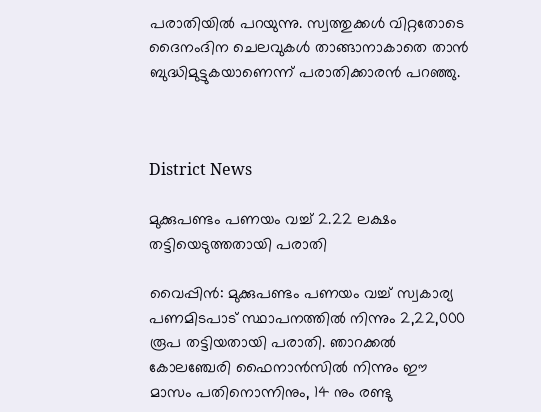പരാതിയിൽ പറയുന്നു. സ്വത്തുക്കൾ വിറ്റതോടെ ദൈനംദിന ചെലവുകൾ താങ്ങാനാകാതെ താൻ ബുദ്ധിമുട്ടുകയാണെന്ന് പരാതിക്കാരൻ പറഞ്ഞു.



District News

മുക്കുപണ്ടം പണയം വച്ച് 2.22 ലക്ഷം തട്ടിയെടുത്തതായി പരാതി

വൈപ്പിൻ: മുക്കുപണ്ടം പണയം വച്ച് സ്വകാര്യ പണമിടപാട് സ്ഥാപനത്തിൽ നിന്നും 2,22,000 രൂപ തട്ടിയതായി പരാതി. ഞാറക്കൽ കോലഞ്ചേരി ഫൈനാൻസിൽ നിന്നും ഈ മാസം പതിനൊന്നിനും, 14 നും രണ്ടു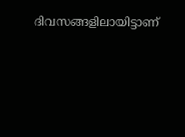ദിവസങ്ങളിലായിട്ടാണ്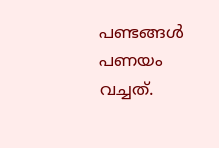പണ്ടങ്ങൾ പണയം വച്ചത്.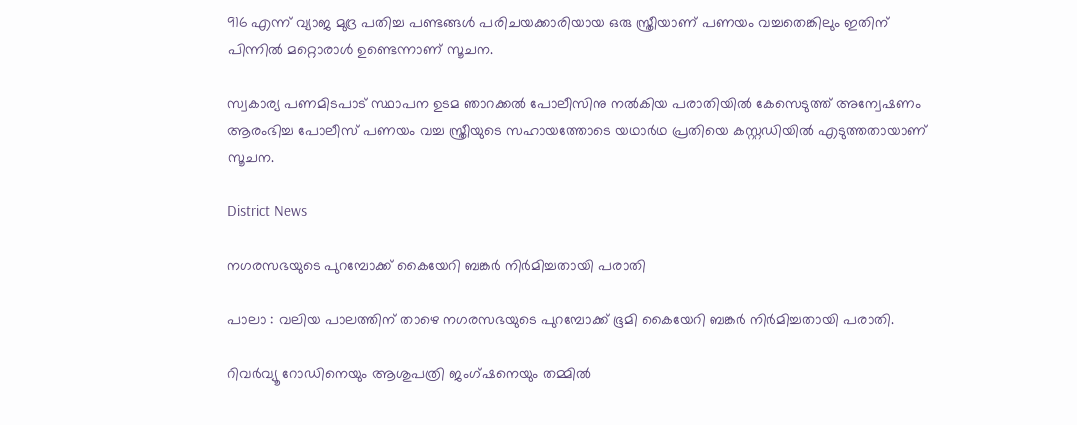916 എന്ന് വ്യാജ മുദ്ര പതിച്ച പണ്ടങ്ങൾ പരിചയക്കാരിയായ ഒരു സ്ത്രീയാണ് പണയം വച്ചതെങ്കിലും ഇതിന് പിന്നിൽ മറ്റൊരാൾ ഉണ്ടെന്നാണ് സൂചന.

സ്വകാര്യ പണമിടപാട് സ്ഥാപന ഉടമ ഞാറക്കൽ പോലീസിനു നൽകിയ പരാതിയിൽ കേസെടുത്ത് അന്വേഷണം ആരംഭിച്ച പോലീസ് പണയം വച്ച സ്ത്രീയുടെ സഹായത്തോടെ യഥാർഥ പ്രതിയെ കസ്റ്റഡിയിൽ എടുത്തതായാണ് സൂചന.

District News

നഗരസഭയുടെ പുറമ്പോക്ക് കൈയേറി ബങ്കര്‍ നിര്‍മിച്ചതായി പരാതി

പാലാ : വലിയ പാലത്തിന് താഴെ നഗരസഭയുടെ പുറമ്പോക്ക് ഭൂമി കൈയേറി ബങ്കര്‍ നിര്‍മിച്ചതായി പരാതി.

റിവര്‍വ്യൂ റോഡിനെയും ആശുപത്രി ജംഗ്ഷനെയും തമ്മില്‍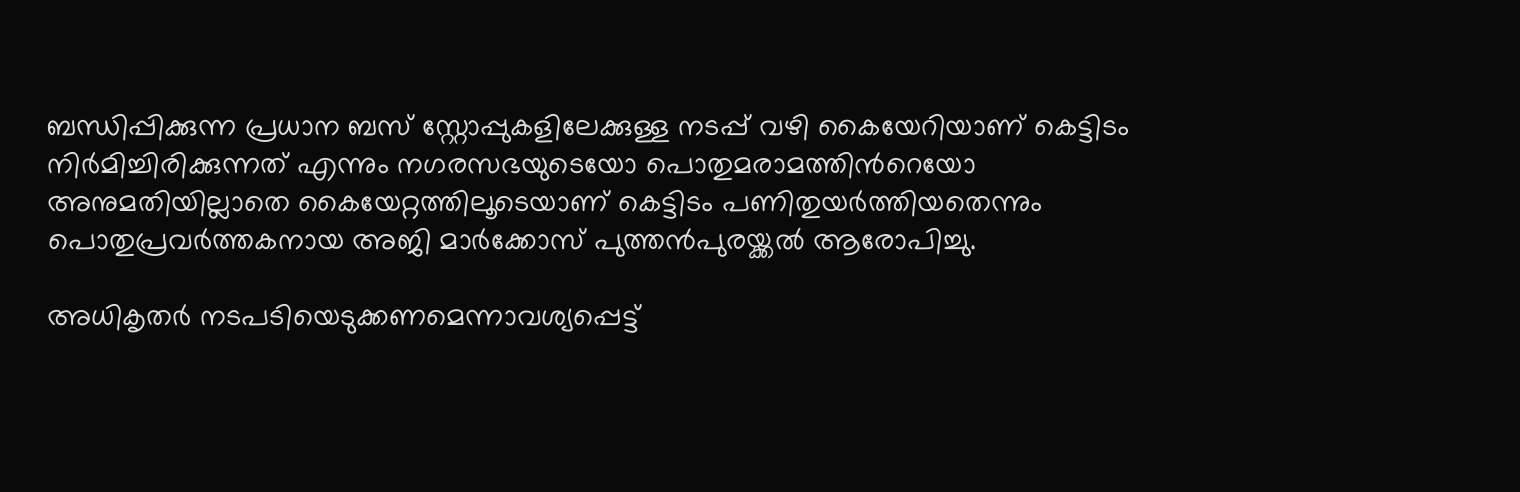ബന്ധിപ്പിക്കുന്ന പ്രധാന ബസ് സ്റ്റോപ്പുകളിലേക്കുള്ള നടപ്പ് വഴി കൈയേറിയാണ് കെട്ടിടം നിര്‍മിച്ചിരിക്കുന്നത് എന്നും നഗരസഭയുടെയോ പൊതുമരാമത്തിന്‍റെയോ അനുമതിയില്ലാതെ കൈയേറ്റത്തിലൂടെയാണ് കെട്ടിടം പണിതുയര്‍ത്തിയതെന്നും പൊതുപ്രവര്‍ത്തകനായ അജി മാര്‍ക്കോസ് പുത്തന്‍പുരയ്ക്കല്‍ ആരോപിച്ചു.

അധികൃതര്‍ നടപടിയെടുക്കണമെന്നാവശ്യപ്പെട്ട്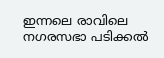ഇന്നലെ രാവിലെ നഗരസഭാ പടിക്കല്‍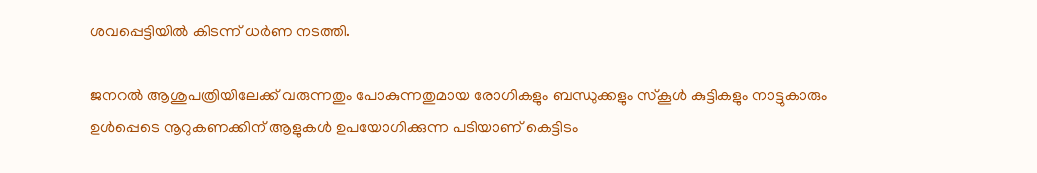ശവപ്പെട്ടിയില്‍ കിടന്ന് ധര്‍ണ നടത്തി.

ജനറൽ ആശുപത്രിയിലേക്ക് വരുന്നതും പോകുന്നതുമായ രോഗികളും ബന്ധുക്കളും സ്‌കൂള്‍ കുട്ടികളും നാട്ടുകാരും ഉള്‍പ്പെടെ നൂറുകണക്കിന് ആളുകള്‍ ഉപയോഗിക്കുന്ന പടിയാണ് കെട്ടിടം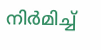നിര്‍മിച്ച്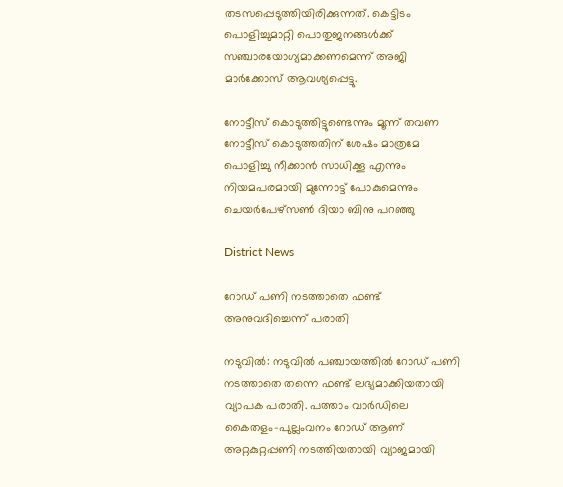തടസപ്പെടുത്തിയിരിക്കുന്നത്. കെട്ടിടം പൊളിച്ചുമാറ്റി പൊതുജനങ്ങള്‍ക്ക് സഞ്ചാരയോഗ്യമാക്കണമെന്ന് അജി മാര്‍ക്കോസ് ആവശ്യപ്പെട്ടു.

നോട്ടീസ് കൊടുത്തിട്ടുണ്ടെന്നും മൂന്ന് തവണ നോട്ടീസ് കൊടുത്തതിന് ശേഷം മാത്രമേ പൊളിച്ചു നീക്കാന്‍ സാധിക്കൂ എന്നും നിയമപരമായി മുന്നോട്ട് പോകുമെന്നും ചെയര്‍പേഴ്‌സണ്‍ ദിയാ ബിനു പറഞ്ഞു

District News

റോഡ് പണി നടത്താതെ ഫണ്ട് അനുവദിച്ചെന്ന് പരാതി

നടുവിൽ: നടുവിൽ പഞ്ചായത്തിൽ റോഡ് പണി നടത്താതെ തന്നെ ഫണ്ട് ലഭ്യമാക്കിയതായി വ്യാപക പരാതി. പത്താം വാർഡിലെ കൈതളം-പുല്ലംവനം റോഡ് ആണ് അറ്റകുറ്റപ്പണി നടത്തിയതായി വ്യാജമായി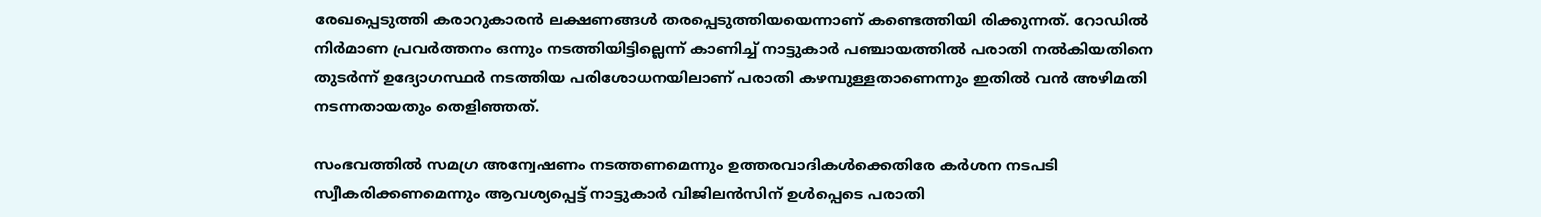രേഖപ്പെടുത്തി കരാറുകാരൻ ലക്ഷണങ്ങൾ തരപ്പെടുത്തിയയെന്നാണ് കണ്ടെത്തിയി രിക്കുന്നത്. റോഡിൽ നിർമാണ പ്രവർത്തനം ഒന്നും നടത്തിയിട്ടില്ലെന്ന് കാണിച്ച് നാട്ടുകാർ പഞ്ചായത്തിൽ പരാതി നൽകിയതിനെ തുടർന്ന് ഉദ്യോഗസ്ഥർ നടത്തിയ പരിശോധനയിലാണ് പരാതി കഴമ്പുള്ളതാണെന്നും ഇതിൽ വൻ അഴിമതി നടന്നതായതും തെളിഞ്ഞത്.

സംഭവത്തിൽ സമഗ്ര അന്വേഷണം നടത്തണമെന്നും ഉത്തരവാദികൾക്കെതിരേ കർശന നടപടി സ്വീകരിക്കണമെന്നും ആവശ്യപ്പെട്ട് നാട്ടുകാർ വിജിലൻസിന് ഉൾപ്പെടെ പരാതി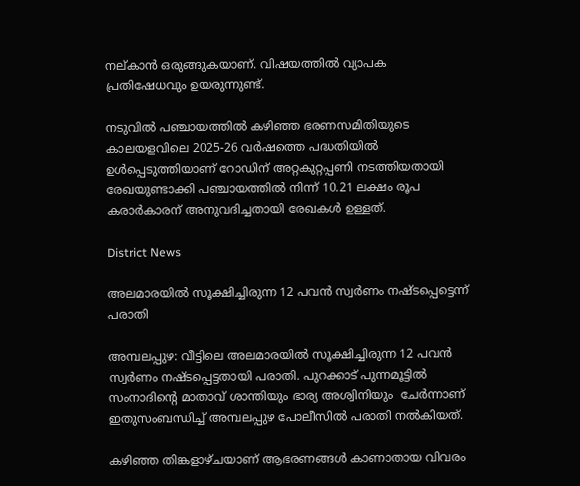നല്കാൻ ഒരുങ്ങുകയാണ്. വിഷയത്തിൽ വ്യാപക പ്രതിഷേധവും ഉയരുന്നുണ്ട്.

നടുവിൽ പഞ്ചായത്തിൽ കഴിഞ്ഞ ഭരണസമിതിയുടെ കാലയളവിലെ 2025-26 വർഷത്തെ പദ്ധതിയിൽ ഉൾപ്പെടുത്തിയാണ് റോഡിന് അറ്റകുറ്റപ്പണി നടത്തിയതായി രേഖയുണ്ടാക്കി പഞ്ചായത്തിൽ നിന്ന് 10.21 ലക്ഷം രൂപ കരാർകാരന് അനുവദിച്ചതായി രേഖകൾ ഉള്ളത്.

District News

അലമാരയിൽ സൂക്ഷിച്ചിരുന്ന 12 പവൻ സ്വർണം നഷ്ടപ്പെട്ടെന്ന് പരാതി

അമ്പലപ്പുഴ: വീട്ടിലെ അലമാരയിൽ സൂക്ഷിച്ചിരുന്ന 12 പവൻ സ്വർണം നഷ്ടപ്പെട്ടതായി പരാതി. പുറക്കാട് പുന്നമൂട്ടിൽ സംനാദിന്‍റെ മാതാവ് ശാന്തിയും ഭാര്യ അശ്വിനിയും  ചേര്‍ന്നാണ്  ഇതുസംബന്ധിച്ച് അമ്പലപ്പുഴ പോലീസിൽ പരാതി നൽകിയത്.

കഴിഞ്ഞ തിങ്കളാഴ്ചയാണ് ആഭരണങ്ങള്‍ കാണാതായ വിവരം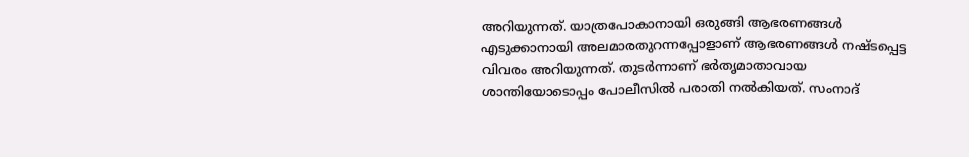അറിയുന്നത്. യാത്രപോകാനായി ഒരുങ്ങി ആഭരണങ്ങള്‍ എടുക്കാനായി അലമാരതുറന്നപ്പോളാണ് ആഭരണങ്ങള്‍ നഷ്ടപ്പെട്ട വിവരം അറിയുന്നത്. തുടര്‍ന്നാണ് ഭര്‍തൃമാതാവായ ശാന്തിയോടൊപ്പം പോലീസില്‍ പരാതി നല്‍കിയത്. സംനാദ്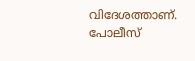വിദേശത്താണ്. പോലീസ്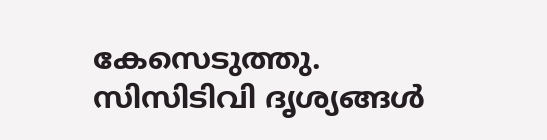കേസെടുത്തു. സിസിടിവി ദൃശ്യങ്ങൾ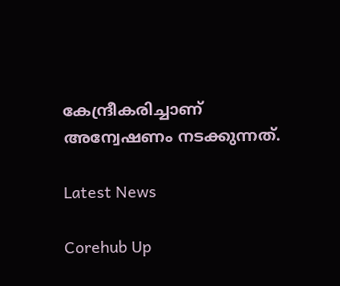കേന്ദ്രീകരിച്ചാണ് അന്വേഷണം നടക്കുന്നത്.

Latest News

Corehub Up